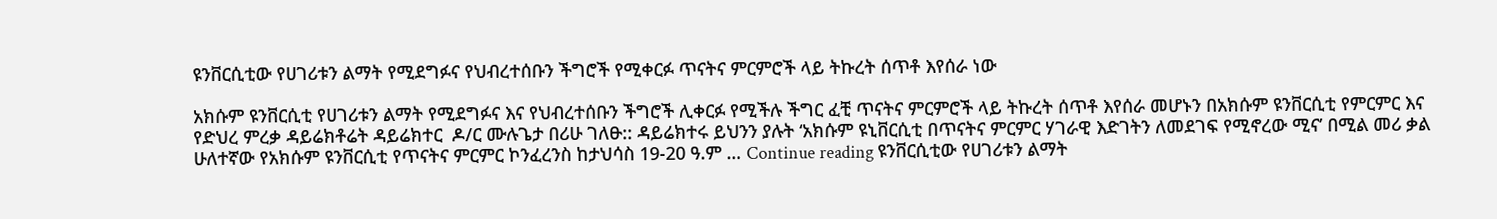ዩንቨርሲቲው የሀገሪቱን ልማት የሚደግፉና የህብረተሰቡን ችግሮች የሚቀርፉ ጥናትና ምርምሮች ላይ ትኩረት ሰጥቶ እየሰራ ነው

አክሱም ዩንቨርሲቲ የሀገሪቱን ልማት የሚደግፉና እና የህብረተሰቡን ችግሮች ሊቀርፉ የሚችሉ ችግር ፈቺ ጥናትና ምርምሮች ላይ ትኩረት ሰጥቶ እየሰራ መሆኑን በአክሱም ዩንቨርሲቲ የምርምር እና የድህረ ምረቃ ዳይሬክቶሬት ዳይሬክተር  ዶ/ር ሙሉጌታ በሪሁ ገለፁ:: ዳይሬክተሩ ይህንን ያሉት ‘አክሱም ዩኒቨርሲቲ በጥናትና ምርምር ሃገራዊ እድገትን ለመደገፍ የሚኖረው ሚና’ በሚል መሪ ቃል ሁለተኛው የአክሱም ዩንቨርሲቲ የጥናትና ምርምር ኮንፈረንስ ከታህሳስ 19-20 ዓ.ም … Continue reading ዩንቨርሲቲው የሀገሪቱን ልማት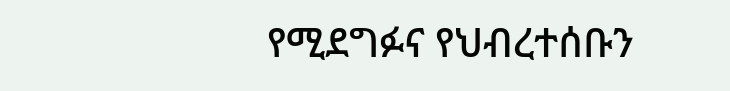የሚደግፉና የህብረተሰቡን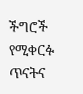ችግሮች የሚቀርፉ ጥናትና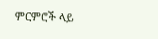ምርምሮች ላይ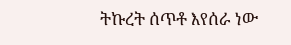ትኩረት ሰጥቶ እየሰራ ነው